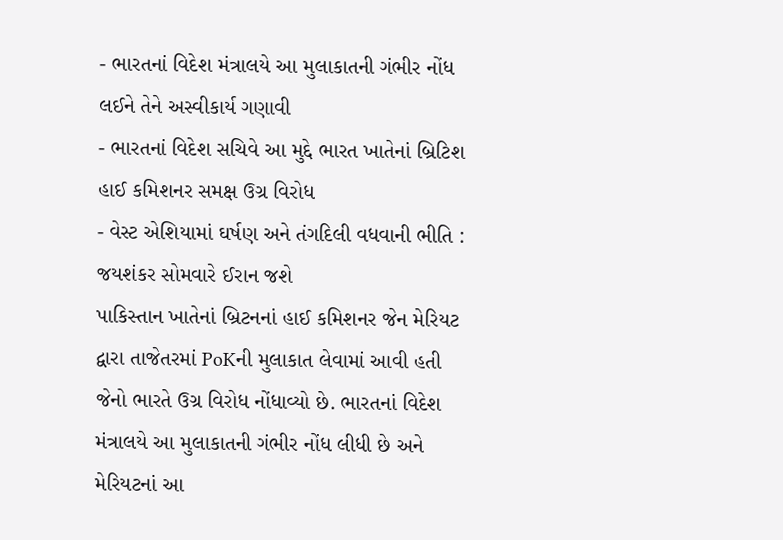- ભારતનાં વિદેશ મંત્રાલયે આ મુલાકાતની ગંભીર નોંધ લઈને તેને અસ્વીકાર્ય ગણાવી
- ભારતનાં વિદેશ સચિવે આ મુદ્દે ભારત ખાતેનાં બ્રિટિશ હાઈ કમિશનર સમક્ષ ઉગ્ર વિરોધ
- વેસ્ટ એશિયામાં ઘર્ષણ અને તંગદિલી વધવાની ભીતિ : જયશંકર સોમવારે ઈરાન જશે
પાકિસ્તાન ખાતેનાં બ્રિટનનાં હાઈ કમિશનર જેન મેરિયટ દ્વારા તાજેતરમાં PoKની મુલાકાત લેવામાં આવી હતી જેનો ભારતે ઉગ્ર વિરોધ નોંધાવ્યો છે. ભારતનાં વિદેશ મંત્રાલયે આ મુલાકાતની ગંભીર નોંધ લીધી છે અને મેરિયટનાં આ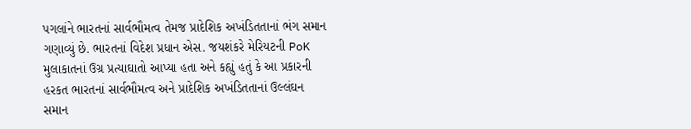પગલાંને ભારતનાં સાર્વભૌમત્વ તેમજ પ્રાદેશિક અખંડિતતાનાં ભંગ સમાન ગણાવ્યું છે. ભારતનાં વિદેશ પ્રધાન એસ. જયશંકરે મેરિયટની PoK મુલાકાતનાં ઉગ્ર પ્રત્યાઘાતો આપ્યા હતા અને કહ્યું હતું કે આ પ્રકારની હરકત ભારતનાં સાર્વભૌમત્વ અને પ્રાદેશિક અખંડિતતાનાં ઉલ્લંઘન સમાન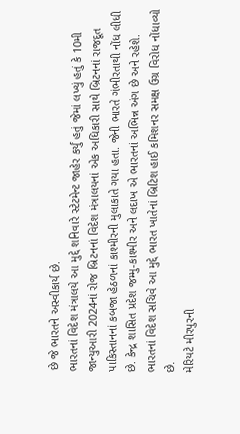છે જે ભારતને અસ્વીકાર્ય છે.
ભારતનાં વિદેશ મંત્રાલયે આ મુદ્દે શનિવારે સ્ટેટમેન્ટ જાહેર કર્યું હતું જેમાં લખ્યું હતું કે 10મી જાન્યુઆરી 2024નાં રોજ બ્રિટનનાં વિદેશ મંત્રાલયનાં એક અધિકારી સાથે બ્રિટનનાં રાજદૂત પાકિસ્તાનનાં કબજા હેઠળનાં કાશ્મીરની મુલાકાતે ગયા હતા. જેની ભારતે ગંભીરતાથી નોંધ લીધી છે. કેન્દ્ર શાસિત પ્રદેશ જમ્મુ-કાશ્મીર અને લદાખ એ ભારતનાં અભિન્ન અંગ છે અને રહેશે. ભારતનાં વિદેશ સચિવે આ મુદ્દે ભારત ખાતેનાં બ્રિટિશ હાઈ કમિશનર સમક્ષ ઉગ્ર વિરોધ નોંધાવ્યો છે.
મેરિયટે મીરપુરની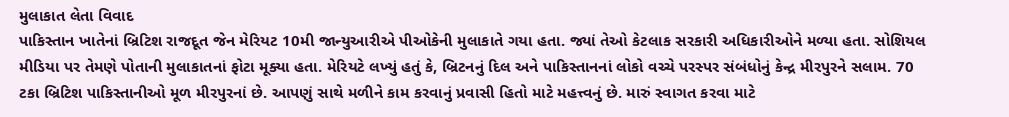મુલાકાત લેતા વિવાદ
પાકિસ્તાન ખાતેનાં બ્રિટિશ રાજદૂત જેન મેરિયટ 10મી જાન્યુઆરીએ પીઓકેની મુલાકાતે ગયા હતા. જ્યાં તેઓ કેટલાક સરકારી અધિકારીઓને મળ્યા હતા. સોશિયલ મીડિયા પર તેમણે પોતાની મુલાકાતનાં ફોટા મૂક્યા હતા. મેરિયટે લખ્યું હતું કે, બ્રિટનનું દિલ અને પાકિસ્તાનનાં લોકો વચ્ચે પરસ્પર સંબંધોનું કેન્દ્ર મીરપુરને સલામ. 70 ટકા બ્રિટિશ પાકિસ્તાનીઓ મૂળ મીરપુરનાં છે. આપણું સાથે મળીને કામ કરવાનું પ્રવાસી હિતો માટે મહત્ત્વનું છે. મારું સ્વાગત કરવા માટે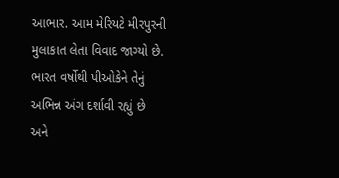આભાર. આમ મેરિયટે મીરપુરની મુલાકાત લેતા વિવાદ જાગ્યો છે. ભારત વર્ષોથી પીઓકેને તેનું અભિન્ન અંગ દર્શાવી રહ્યું છે અને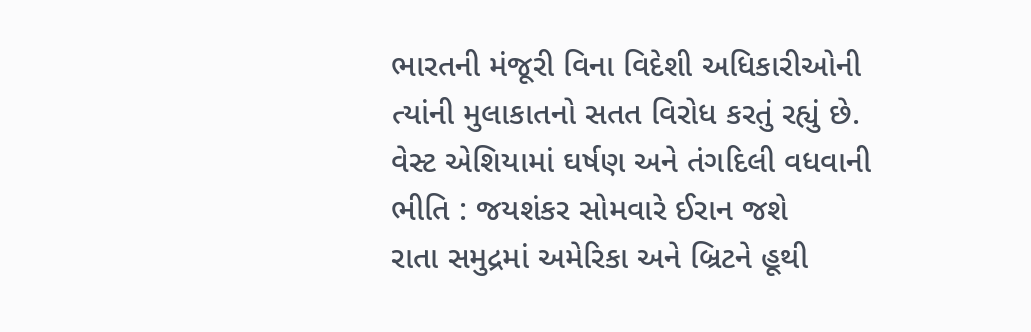ભારતની મંજૂરી વિના વિદેશી અધિકારીઓની ત્યાંની મુલાકાતનો સતત વિરોધ કરતું રહ્યું છે.
વેસ્ટ એશિયામાં ઘર્ષણ અને તંગદિલી વધવાની ભીતિ : જયશંકર સોમવારે ઈરાન જશે
રાતા સમુદ્રમાં અમેરિકા અને બ્રિટને હૂથી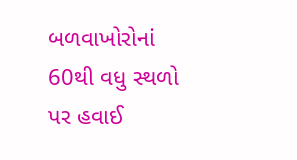બળવાખોરોનાં 60થી વધુ સ્થળો પર હવાઈ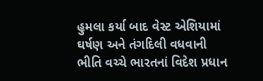હુમલા કર્યા બાદ વેસ્ટ એશિયામાં ઘર્ષણ અને તંગદિલી વધવાની ભીતિ વચ્ચે ભારતનાં વિદેશ પ્રધાન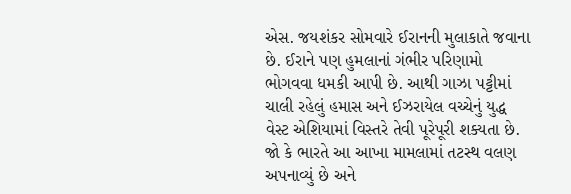એસ. જયશંકર સોમવારે ઈરાનની મુલાકાતે જવાના છે. ઈરાને પણ હુમલાનાં ગંભીર પરિણામો ભોગવવા ધમકી આપી છે. આથી ગાઝા પટ્ટીમાં ચાલી રહેલું હમાસ અને ઈઝરાયેલ વચ્ચેનું યુદ્ધ વેસ્ટ એશિયામાં વિસ્તરે તેવી પૂરેપૂરી શક્યતા છે. જો કે ભારતે આ આખા મામલામાં તટસ્થ વલણ અપનાવ્યું છે અને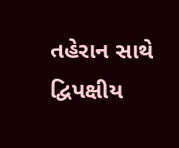તહેરાન સાથે દ્વિપક્ષીય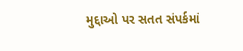મુદ્દાઓ પર સતત સંપર્કમાં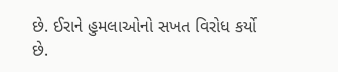છે. ઈરાને હુમલાઓનો સખત વિરોધ કર્યો છે.